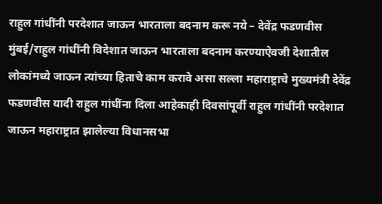राहुल गांधींनी परदेशात जाऊन भारताला बदनाम करू नये – देवेंद्र फडणवीस
मुंबई/राहुल गांधींनी विदेशात जाऊन भारताला बदनाम करण्याऐवजी देशातील लोकांमध्ये जाऊन त्यांच्या हिताचे काम करावे असा सल्ला महाराष्ट्राचे मुख्यमंत्री देवेंद्र फडणवीस यादी राहुल गांधींना दिला आहेकाही दिवसांपूर्वी राहुल गांधींनी परदेशात जाऊन महाराष्ट्रात झालेल्या विधानसभा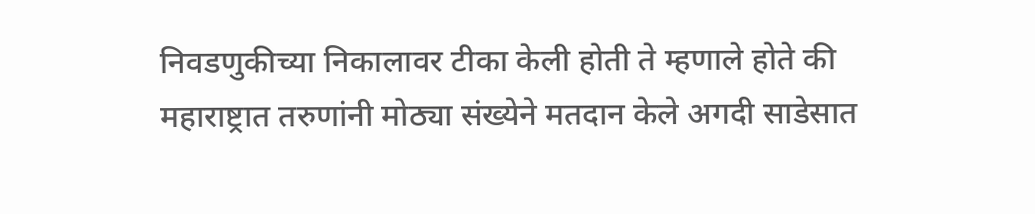निवडणुकीच्या निकालावर टीका केली होती ते म्हणाले होते की महाराष्ट्रात तरुणांनी मोठ्या संख्येने मतदान केले अगदी साडेसात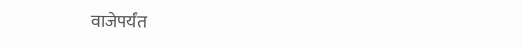वाजेपर्यंत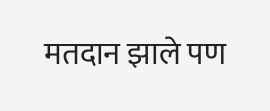मतदान झाले पण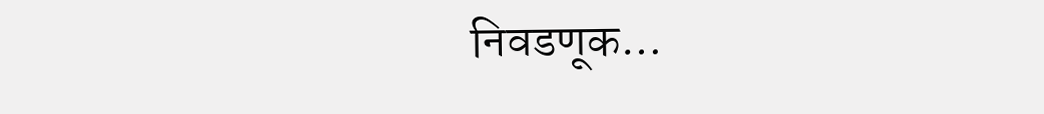निवडणूक…